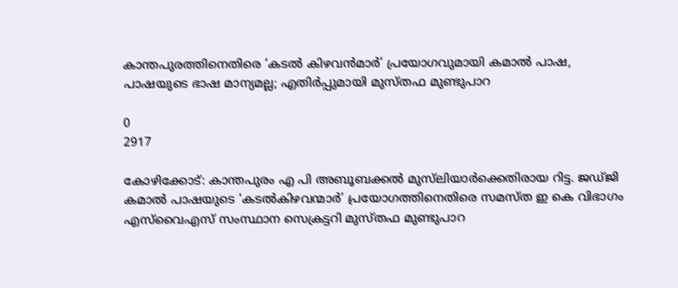കാന്തപുരത്തിനെതിരെ ‘കടല്‍ കിഴവന്‍മാര്‍’ പ്രയോഗവുമായി കമാൽ പാഷ, പാഷയുടെ ഭാഷ മാന്യമല്ല; എതിർപ്പുമായി മുസ്തഫ മുണ്ടുപാറ

0
2917

കോഴിക്കോട്: കാന്തപുരം എ പി അബൂബക്കല്‍ മുസ്‌ലിയാര്‍ക്കെതിരായ റിട്ട. ജഡ്ജി കമാല്‍ പാഷയുടെ ‘കടല്‍കിഴവന്മാര്‍’ പ്രയോഗത്തിനെതിരെ സമസ്ത ഇ കെ വിഭാഗം എസ്‌വൈഎസ് സംസ്ഥാന സെക്രട്ടറി മുസ്തഫ മുണ്ടുപാറ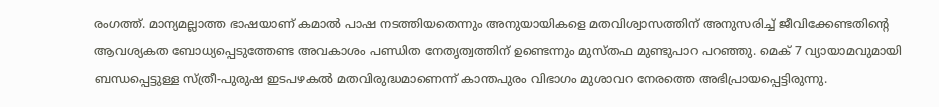രംഗത്ത്. മാന്യമല്ലാത്ത ഭാഷയാണ് കമാല്‍ പാഷ നടത്തിയതെന്നും അനുയായികളെ മതവിശ്വാസത്തിന് അനുസരിച്ച് ജീവിക്കേണ്ടതിന്റെ ആവശ്യകത ബോധ്യപ്പെടുത്തേണ്ട അവകാശം പണ്ഡിത നേതൃത്വത്തിന് ഉണ്ടെന്നും മുസ്തഫ മുണ്ടുപാറ പറഞ്ഞു. മെക് 7 വ്യായാമവുമായി ബന്ധപ്പെട്ടുള്ള സ്ത്രീ-പുരുഷ ഇടപഴകല്‍ മതവിരുദ്ധമാണെന്ന് കാന്തപുരം വിഭാഗം മുശാവറ നേരത്തെ അഭിപ്രായപ്പെട്ടിരുന്നു.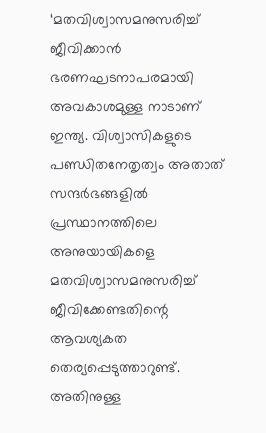‘മതവിശ്വാസമനുസരിച്ച് ജീവിക്കാന്‍ ഭരണഘടനാപരമായി അവകാശമുള്ള നാടാണ് ഇന്ത്യ. വിശ്വാസികളുടെ പണ്ഡിതനേതൃത്വം അതാത് സന്ദര്‍ഭങ്ങളില്‍ പ്രസ്ഥാനത്തിലെ അനുയായികളെ മതവിശ്വാസമനുസരിച്ച് ജീവിക്കേണ്ടതിന്റെ ആവശ്യകത തെര്യപ്പെടുത്താറുണ്ട്. അതിനുള്ള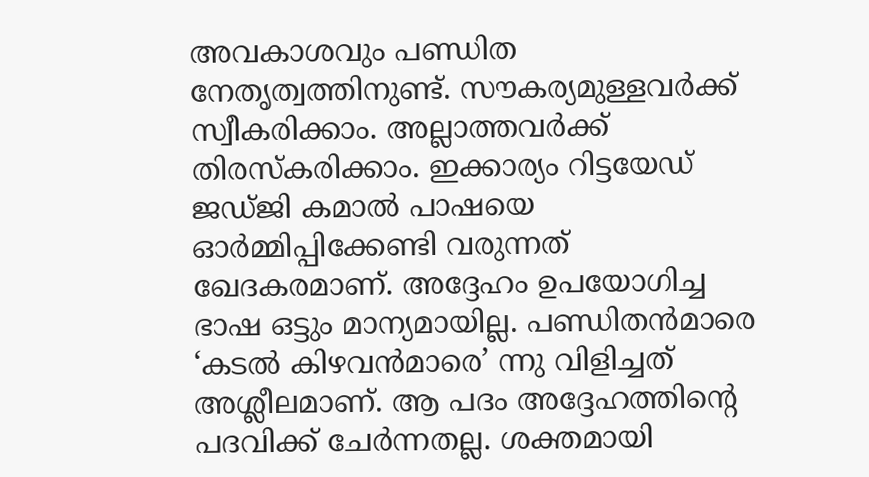അവകാശവും പണ്ഡിത നേതൃത്വത്തിനുണ്ട്. സൗകര്യമുള്ളവര്‍ക്ക് സ്വീകരിക്കാം. അല്ലാത്തവര്‍ക്ക് തിരസ്‌കരിക്കാം. ഇക്കാര്യം റിട്ടയേഡ് ജഡ്ജി കമാല്‍ പാഷയെ ഓര്‍മ്മിപ്പിക്കേണ്ടി വരുന്നത് ഖേദകരമാണ്. അദ്ദേഹം ഉപയോഗിച്ച ഭാഷ ഒട്ടും മാന്യമായില്ല. പണ്ഡിതന്‍മാരെ ‘കടല്‍ കിഴവന്‍മാരെ’ ന്നു വിളിച്ചത് അശ്ലീലമാണ്. ആ പദം അദ്ദേഹത്തിന്റെ പദവിക്ക് ചേര്‍ന്നതല്ല. ശക്തമായി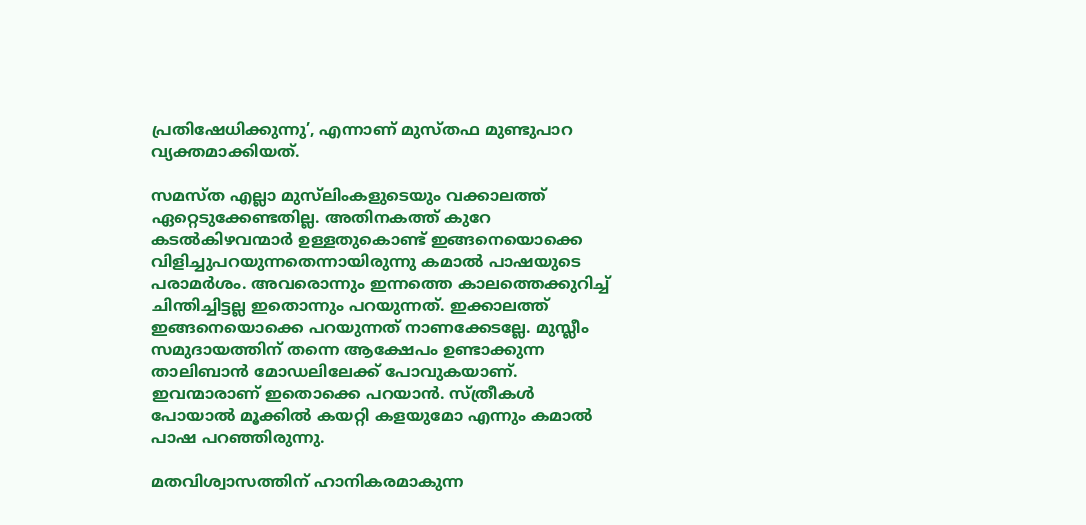പ്രതിഷേധിക്കുന്നു’, എന്നാണ് മുസ്തഫ മുണ്ടുപാറ വ്യക്തമാക്കിയത്.

സമസ്ത എല്ലാ മുസ്‌ലിംകളുടെയും വക്കാലത്ത് ഏറ്റെടുക്കേണ്ടതില്ല. അതിനകത്ത് കുറേ കടല്‍കിഴവന്മാര്‍ ഉള്ളതുകൊണ്ട് ഇങ്ങനെയൊക്കെ വിളിച്ചുപറയുന്നതെന്നായിരുന്നു കമാല്‍ പാഷയുടെ പരാമര്‍ശം. അവരൊന്നും ഇന്നത്തെ കാലത്തെക്കുറിച്ച് ചിന്തിച്ചിട്ടല്ല ഇതൊന്നും പറയുന്നത്. ഇക്കാലത്ത് ഇങ്ങനെയൊക്കെ പറയുന്നത് നാണക്കേടല്ലേ. മുസ്ലീം സമുദായത്തിന് തന്നെ ആക്ഷേപം ഉണ്ടാക്കുന്ന താലിബാന്‍ മോഡലിലേക്ക് പോവുകയാണ്. ഇവന്മാരാണ് ഇതൊക്കെ പറയാന്‍. സ്ത്രീകള്‍ പോയാല്‍ മൂക്കില്‍ കയറ്റി കളയുമോ എന്നും കമാല്‍ പാഷ പറഞ്ഞിരുന്നു.

മതവിശ്വാസത്തിന് ഹാനികരമാകുന്ന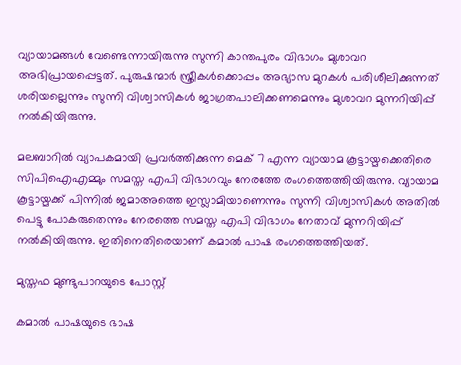വ്യായാമങ്ങള്‍ വേണ്ടെന്നായിരുന്നു സുന്നി കാന്തപുരം വിഭാഗം മുശാവറ അഭിപ്രായപ്പെട്ടത്. പുരുഷന്മാര്‍ സ്ത്രീകള്‍ക്കൊപ്പം അഭ്യാസ മുറകള്‍ പരിശീലിക്കുന്നത് ശരിയല്ലെന്നും സുന്നി വിശ്വാസികള്‍ ജാഗ്രതപാലിക്കണമെന്നും മുശാവറ മുന്നറിയിപ്പ് നല്‍കിയിരുന്നു.

മലബാറില്‍ വ്യാപകമായി പ്രവര്‍ത്തിക്കുന്ന മെക് 7 എന്ന വ്യായാമ കൂട്ടായ്മക്കെതിരെ സിപിഐഎമ്മും സമസ്ത എപി വിഭാഗവും നേരത്തേ രംഗത്തെത്തിയിരുന്നു. വ്യായാമ കൂട്ടായ്മക്ക് പിന്നില്‍ ജമാഅത്തെ ഇസ്ലാമിയാണെന്നും സുന്നി വിശ്വാസികള്‍ അതില്‍ പെട്ടു പോകരുതെന്നും നേരത്തെ സമസ്ത എപി വിഭാഗം നേതാവ് മുന്നറിയിപ്പ് നല്‍കിയിരുന്നു. ഇതിനെതിരെയാണ് കമാല്‍ പാഷ രംഗത്തെത്തിയത്.

മുസ്തഫ മുണ്ടുപാറയുടെ പോസ്റ്റ്

കമാൽ പാഷയുടെ ഭാഷ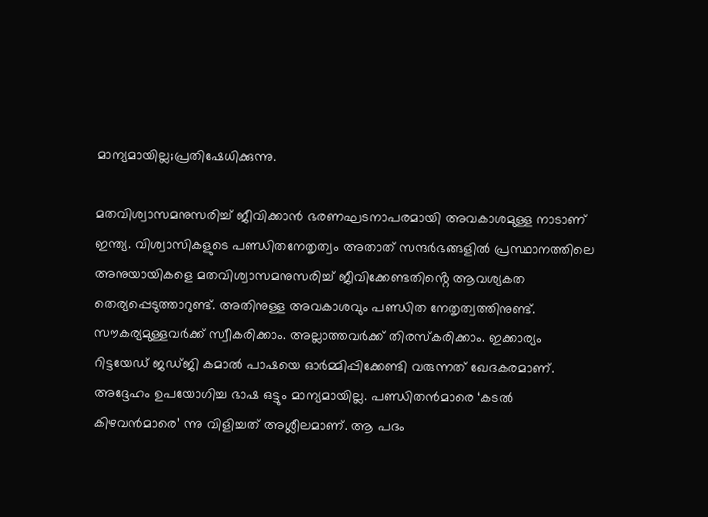മാന്യമായില്ല;പ്രതിഷേധിക്കുന്നു.

മതവിശ്വാസമനുസരിച്ച് ജീവിക്കാൻ ഭരണഘടനാപരമായി അവകാശമുള്ള നാടാണ് ഇന്ത്യ. വിശ്വാസികളുടെ പണ്ഡിതനേതൃത്വം അതാത് സന്ദർഭങ്ങളിൽ പ്രസ്ഥാനത്തിലെ അനുയായികളെ മതവിശ്വാസമനുസരിച്ച് ജീവിക്കേണ്ടതിൻ്റെ ആവശ്യകത തെര്യപ്പെടുത്താറുണ്ട്. അതിനുള്ള അവകാശവും പണ്ഡിത നേതൃത്വത്തിനുണ്ട്. സൗകര്യമുള്ളവർക്ക് സ്വീകരിക്കാം. അല്ലാത്തവർക്ക് തിരസ്കരിക്കാം. ഇക്കാര്യം റിട്ടയേഡ് ജഡ്ജി കമാൽ പാഷയെ ഓർമ്മിപ്പിക്കേണ്ടി വരുന്നത് ഖേദകരമാണ്. അദ്ദേഹം ഉപയോഗിച്ച ഭാഷ ഒട്ടും മാന്യമായില്ല. പണ്ഡിതൻമാരെ ‘കടൽ കിഴവൻമാരെ’ ന്നു വിളിച്ചത് അശ്ലീലമാണ്. ആ പദം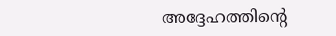അദ്ദേഹത്തിൻ്റെ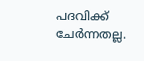പദവിക്ക് ചേർന്നതല്ല.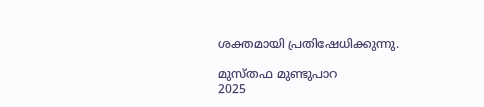ശക്തമായി പ്രതിഷേധിക്കുന്നു.

മുസ്തഫ മുണ്ടുപാറ
2025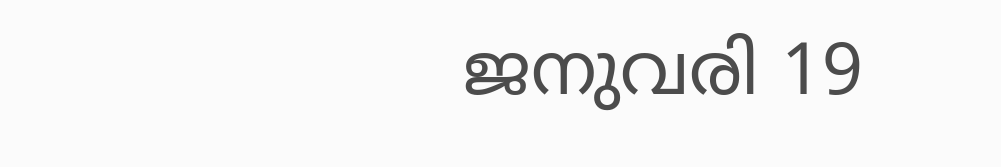ജനുവരി 19